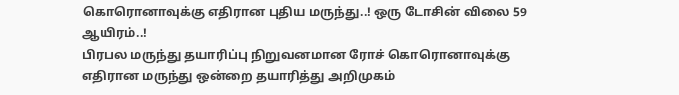கொரொனாவுக்கு எதிரான புதிய மருந்து..! ஒரு டோசின் விலை 59 ஆயிரம்..!
பிரபல மருந்து தயாரிப்பு நிறுவனமான ரோச் கொரொனாவுக்கு எதிரான மருந்து ஒன்றை தயாரித்து அறிமுகம்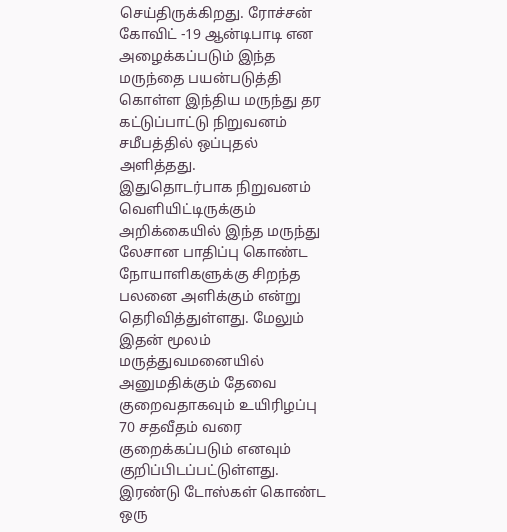செய்திருக்கிறது. ரோச்சன் கோவிட் -19 ஆன்டிபாடி என அழைக்கப்படும் இந்த மருந்தை பயன்படுத்தி கொள்ள இந்திய மருந்து தர கட்டுப்பாட்டு நிறுவனம் சமீபத்தில் ஒப்புதல் அளித்தது.
இதுதொடர்பாக நிறுவனம் வெளியிட்டிருக்கும் அறிக்கையில் இந்த மருந்து லேசான பாதிப்பு கொண்ட நோயாளிகளுக்கு சிறந்த பலனை அளிக்கும் என்று தெரிவித்துள்ளது. மேலும் இதன் மூலம் மருத்துவமனையில் அனுமதிக்கும் தேவை குறைவதாகவும் உயிரிழப்பு 70 சதவீதம் வரை குறைக்கப்படும் எனவும் குறிப்பிடப்பட்டுள்ளது.
இரண்டு டோஸ்கள் கொண்ட ஒரு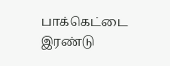பாக்கெட்டை இரண்டு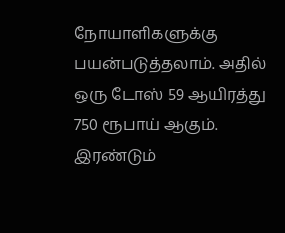நோயாளிகளுக்கு பயன்படுத்தலாம். அதில் ஒரு டோஸ் 59 ஆயிரத்து 750 ரூபாய் ஆகும். இரண்டும்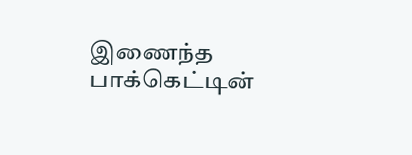இணைந்த பாக்கெட்டின்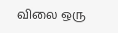விலை ஒரு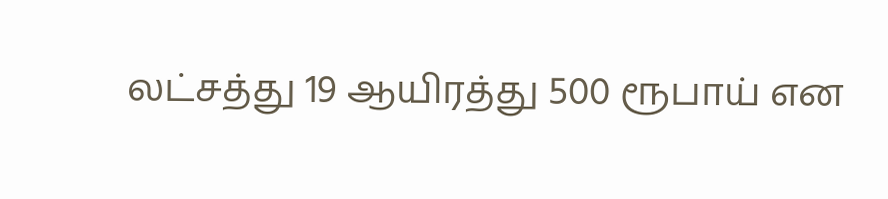லட்சத்து 19 ஆயிரத்து 500 ரூபாய் என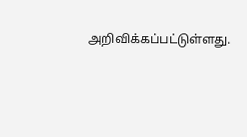அறிவிக்கப்பட்டுள்ளது.